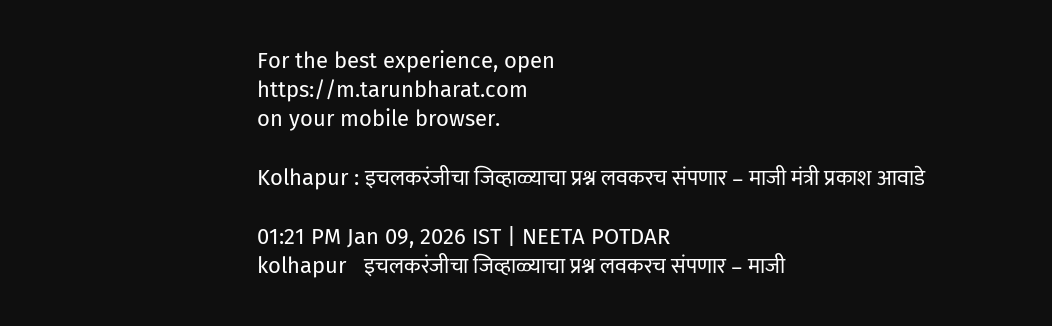For the best experience, open
https://m.tarunbharat.com
on your mobile browser.

Kolhapur : इचलकरंजीचा जिव्हाळ्याचा प्रश्न लवकरच संपणार – माजी मंत्री प्रकाश आवाडे

01:21 PM Jan 09, 2026 IST | NEETA POTDAR
kolhapur   इचलकरंजीचा जिव्हाळ्याचा प्रश्न लवकरच संपणार – माजी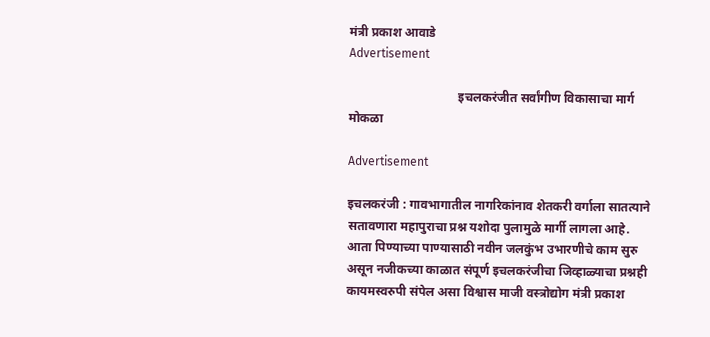मंत्री प्रकाश आवाडे
Advertisement

                                   इचलकरंजीत सर्वांगीण विकासाचा मार्ग मोकळा

Advertisement

इचलकरंजी : गावभागातील नागरिकांनाव शेतकरी वर्गाला सातत्याने सतावणारा महापुराचा प्रश्न यशोदा पुलामुळे मार्गी लागला आहे. आता पिण्याच्या पाण्यासाठी नवीन जलकुंभ उभारणीचे काम सुरु असून नजीकच्या काळात संपूर्ण इचलकरंजीचा जिव्हाळ्याचा प्रश्नही कायमस्वरुपी संपेल असा विश्वास माजी वस्त्रोद्योग मंत्री प्रकाश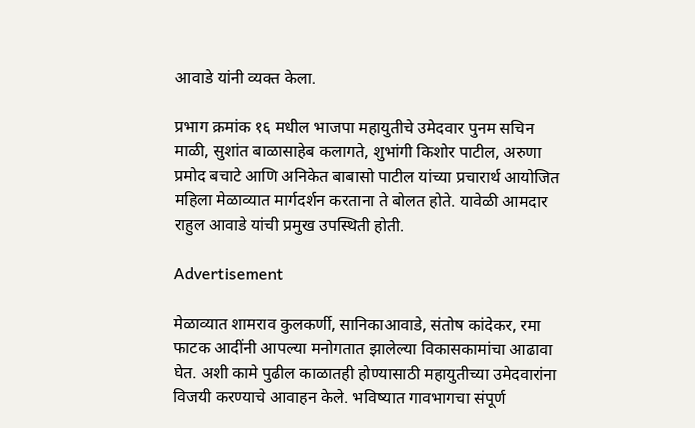आवाडे यांनी व्यक्त केला.

प्रभाग क्रमांक १६ मधील भाजपा महायुतीचे उमेदवार पुनम सचिन माळी, सुशांत बाळासाहेब कलागते, शुभांगी किशोर पाटील, अरुणा प्रमोद बचाटे आणि अनिकेत बाबासो पाटील यांच्या प्रचारार्थ आयोजित महिला मेळाव्यात मार्गदर्शन करताना ते बोलत होते. यावेळी आमदार राहुल आवाडे यांची प्रमुख उपस्थिती होती.

Advertisement

मेळाव्यात शामराव कुलकर्णी, सानिकाआवाडे, संतोष कांदेकर, रमा फाटक आदींनी आपल्या मनोगतात झालेल्या विकासकामांचा आढावा घेत. अशी कामे पुढील काळातही होण्यासाठी महायुतीच्या उमेदवारांना विजयी करण्याचे आवाहन केले. भविष्यात गावभागचा संपूर्ण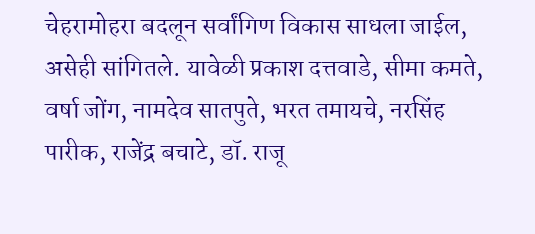चेहरामोहरा बदलून सर्वांगिण विकास साधला जाईल, असेही सांगितले. यावेळी प्रकाश दत्तवाडे, सीमा कमते, वर्षा जोंग, नामदेव सातपुते, भरत तमायचे, नरसिंह पारीक, राजेंद्र बचाटे, डॉ. राजू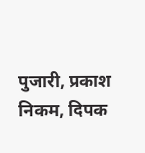पुजारी, प्रकाश निकम, दिपक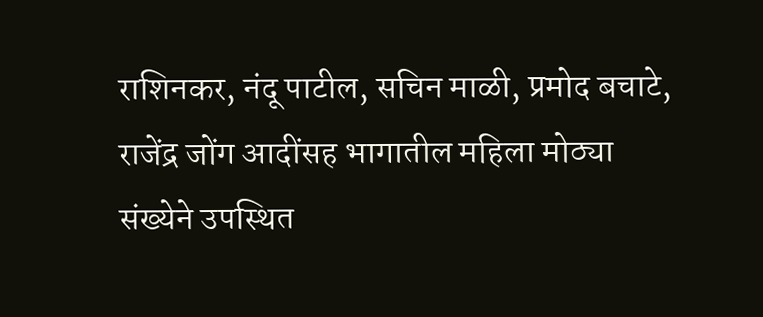राशिनकर, नंदू पाटील, सचिन माळी, प्रमोद बचाटे, राजेंद्र जोंग आदींसह भागातील महिला मोठ्या संख्येने उपस्थित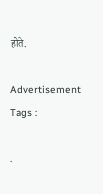होते.

Advertisement
Tags :

.